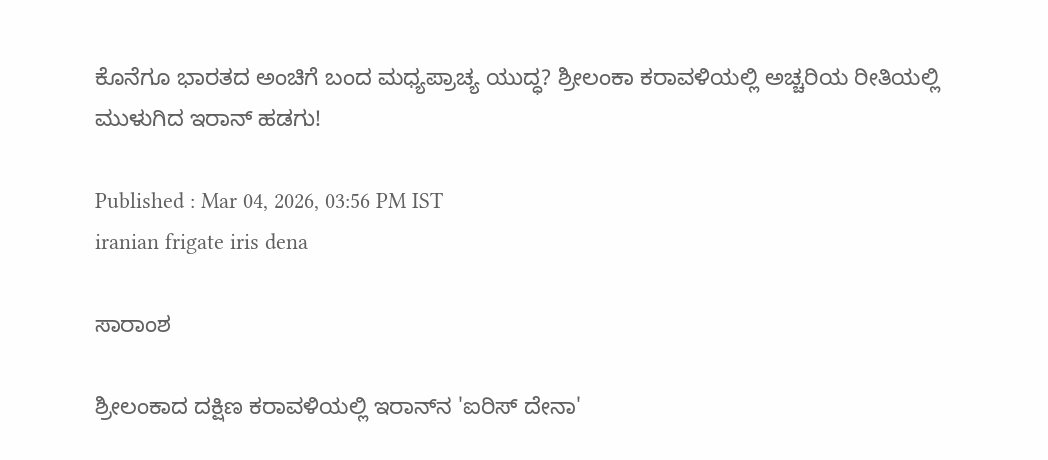ಕೊನೆಗೂ ಭಾರತದ ಅಂಚಿಗೆ ಬಂದ ಮಧ್ಯಪ್ರಾಚ್ಯ ಯುದ್ಧ? ಶ್ರೀಲಂಕಾ ಕರಾವಳಿಯಲ್ಲಿ ಅಚ್ಚರಿಯ ರೀತಿಯಲ್ಲಿ ಮುಳುಗಿದ ಇರಾನ್‌ ಹಡಗು!

Published : Mar 04, 2026, 03:56 PM IST
iranian frigate iris dena

ಸಾರಾಂಶ

ಶ್ರೀಲಂಕಾದ ದಕ್ಷಿಣ ಕರಾವಳಿಯಲ್ಲಿ ಇರಾನ್‌ನ 'ಐರಿಸ್ ದೇನಾ'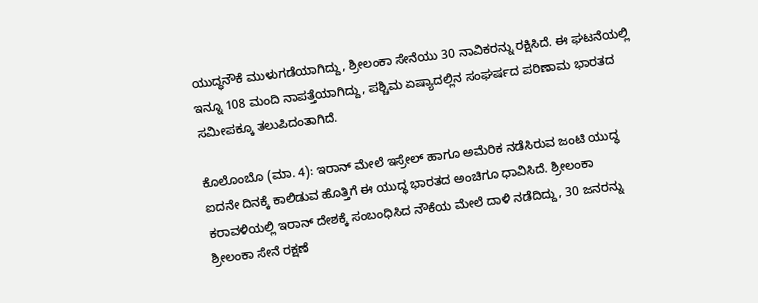ಯುದ್ಧನೌಕೆ ಮುಳುಗಡೆಯಾಗಿದ್ದು, ಶ್ರೀಲಂಕಾ ಸೇನೆಯು 30 ನಾವಿಕರನ್ನು ರಕ್ಷಿಸಿದೆ. ಈ ಘಟನೆಯಲ್ಲಿ ಇನ್ನೂ 108 ಮಂದಿ ನಾಪತ್ತೆಯಾಗಿದ್ದು, ಪಶ್ಚಿಮ ಏಷ್ಯಾದಲ್ಲಿನ ಸಂಘರ್ಷದ ಪರಿಣಾಮ ಭಾರತದ ಸಮೀಪಕ್ಕೂ ತಲುಪಿದಂತಾಗಿದೆ.

ಕೊಲೊಂಬೊ (ಮಾ. 4): ಇರಾನ್‌ ಮೇಲೆ ಇಸ್ರೇಲ್‌ ಹಾಗೂ ಅಮೆರಿಕ ನಡೆಸಿರುವ ಜಂಟಿ ಯುದ್ಧ ಐದನೇ ದಿನಕ್ಕೆ ಕಾಲಿಡುವ ಹೊತ್ತಿಗೆ ಈ ಯುದ್ಧ ಭಾರತದ ಅಂಚಿಗೂ ಧಾವಿಸಿದೆ. ಶ್ರೀಲಂಕಾ ಕರಾವಳಿಯಲ್ಲಿ ಇರಾನ್‌ ದೇಶಕ್ಕೆ ಸಂಬಂಧಿಸಿದ ನೌಕೆಯ ಮೇಲೆ ದಾಳಿ ನಡೆದಿದ್ದು, 30 ಜನರನ್ನು ಶ್ರೀಲಂಕಾ ಸೇನೆ ರಕ್ಷಣೆ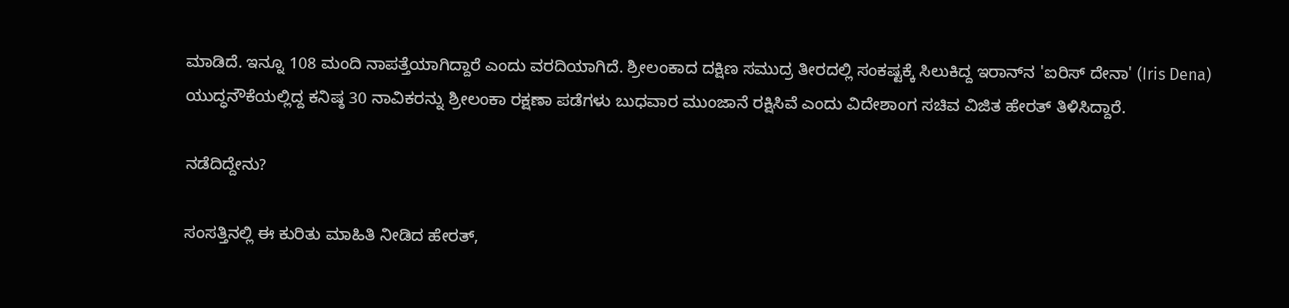ಮಾಡಿದೆ. ಇನ್ನೂ 108 ಮಂದಿ ನಾಪತ್ತೆಯಾಗಿದ್ದಾರೆ ಎಂದು ವರದಿಯಾಗಿದೆ. ಶ್ರೀಲಂಕಾದ ದಕ್ಷಿಣ ಸಮುದ್ರ ತೀರದಲ್ಲಿ ಸಂಕಷ್ಟಕ್ಕೆ ಸಿಲುಕಿದ್ದ ಇರಾನ್‌ನ 'ಐರಿಸ್ ದೇನಾ' (Iris Dena) ಯುದ್ಧನೌಕೆಯಲ್ಲಿದ್ದ ಕನಿಷ್ಠ 30 ನಾವಿಕರನ್ನು ಶ್ರೀಲಂಕಾ ರಕ್ಷಣಾ ಪಡೆಗಳು ಬುಧವಾರ ಮುಂಜಾನೆ ರಕ್ಷಿಸಿವೆ ಎಂದು ವಿದೇಶಾಂಗ ಸಚಿವ ವಿಜಿತ ಹೇರತ್ ತಿಳಿಸಿದ್ದಾರೆ.

ನಡೆದಿದ್ದೇನು?

ಸಂಸತ್ತಿನಲ್ಲಿ ಈ ಕುರಿತು ಮಾಹಿತಿ ನೀಡಿದ ಹೇರತ್,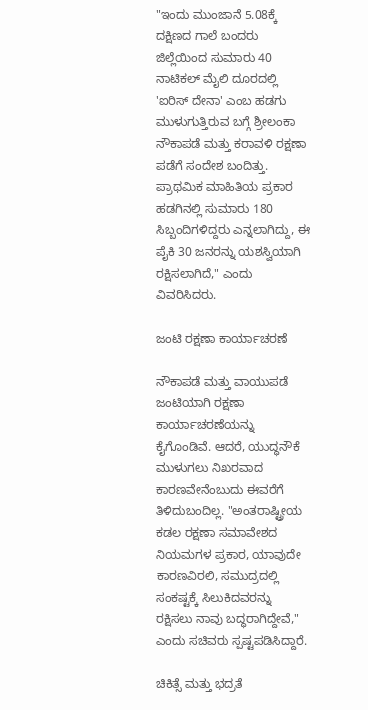"ಇಂದು ಮುಂಜಾನೆ 5.08ಕ್ಕೆ ದಕ್ಷಿಣದ ಗಾಲೆ ಬಂದರು ಜಿಲ್ಲೆಯಿಂದ ಸುಮಾರು 40 ನಾಟಿಕಲ್ ಮೈಲಿ ದೂರದಲ್ಲಿ 'ಐರಿಸ್ ದೇನಾ' ಎಂಬ ಹಡಗು ಮುಳುಗುತ್ತಿರುವ ಬಗ್ಗೆ ಶ್ರೀಲಂಕಾ ನೌಕಾಪಡೆ ಮತ್ತು ಕರಾವಳಿ ರಕ್ಷಣಾ ಪಡೆಗೆ ಸಂದೇಶ ಬಂದಿತ್ತು. ಪ್ರಾಥಮಿಕ ಮಾಹಿತಿಯ ಪ್ರಕಾರ ಹಡಗಿನಲ್ಲಿ ಸುಮಾರು 180 ಸಿಬ್ಬಂದಿಗಳಿದ್ದರು ಎನ್ನಲಾಗಿದ್ದು, ಈ ಪೈಕಿ 30 ಜನರನ್ನು ಯಶಸ್ವಿಯಾಗಿ ರಕ್ಷಿಸಲಾಗಿದೆ," ಎಂದು ವಿವರಿಸಿದರು.

ಜಂಟಿ ರಕ್ಷಣಾ ಕಾರ್ಯಾಚರಣೆ

ನೌಕಾಪಡೆ ಮತ್ತು ವಾಯುಪಡೆ ಜಂಟಿಯಾಗಿ ರಕ್ಷಣಾ ಕಾರ್ಯಾಚರಣೆಯನ್ನು ಕೈಗೊಂಡಿವೆ. ಆದರೆ, ಯುದ್ಧನೌಕೆ ಮುಳುಗಲು ನಿಖರವಾದ ಕಾರಣವೇನೆಂಬುದು ಈವರೆಗೆ ತಿಳಿದುಬಂದಿಲ್ಲ. "ಅಂತರಾಷ್ಟ್ರೀಯ ಕಡಲ ರಕ್ಷಣಾ ಸಮಾವೇಶದ ನಿಯಮಗಳ ಪ್ರಕಾರ, ಯಾವುದೇ ಕಾರಣವಿರಲಿ, ಸಮುದ್ರದಲ್ಲಿ ಸಂಕಷ್ಟಕ್ಕೆ ಸಿಲುಕಿದವರನ್ನು ರಕ್ಷಿಸಲು ನಾವು ಬದ್ಧರಾಗಿದ್ದೇವೆ," ಎಂದು ಸಚಿವರು ಸ್ಪಷ್ಟಪಡಿಸಿದ್ದಾರೆ.

ಚಿಕಿತ್ಸೆ ಮತ್ತು ಭದ್ರತೆ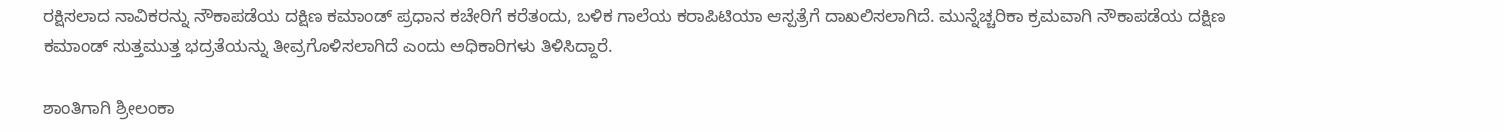ರಕ್ಷಿಸಲಾದ ನಾವಿಕರನ್ನು ನೌಕಾಪಡೆಯ ದಕ್ಷಿಣ ಕಮಾಂಡ್ ಪ್ರಧಾನ ಕಚೇರಿಗೆ ಕರೆತಂದು, ಬಳಿಕ ಗಾಲೆಯ ಕರಾಪಿಟಿಯಾ ಆಸ್ಪತ್ರೆಗೆ ದಾಖಲಿಸಲಾಗಿದೆ. ಮುನ್ನೆಚ್ಚರಿಕಾ ಕ್ರಮವಾಗಿ ನೌಕಾಪಡೆಯ ದಕ್ಷಿಣ ಕಮಾಂಡ್ ಸುತ್ತಮುತ್ತ ಭದ್ರತೆಯನ್ನು ತೀವ್ರಗೊಳಿಸಲಾಗಿದೆ ಎಂದು ಅಧಿಕಾರಿಗಳು ತಿಳಿಸಿದ್ದಾರೆ.

ಶಾಂತಿಗಾಗಿ ಶ್ರೀಲಂಕಾ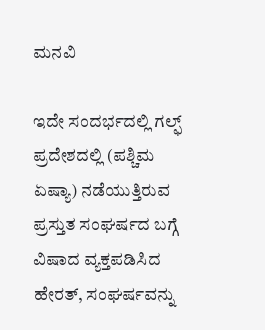ಮನವಿ

ಇದೇ ಸಂದರ್ಭದಲ್ಲಿ ಗಲ್ಫ್ ಪ್ರದೇಶದಲ್ಲಿ (ಪಶ್ಚಿಮ ಏಷ್ಯಾ) ನಡೆಯುತ್ತಿರುವ ಪ್ರಸ್ತುತ ಸಂಘರ್ಷದ ಬಗ್ಗೆ ವಿಷಾದ ವ್ಯಕ್ತಪಡಿಸಿದ ಹೇರತ್, ಸಂಘರ್ಷವನ್ನು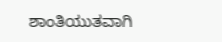ಶಾಂತಿಯುತವಾಗಿ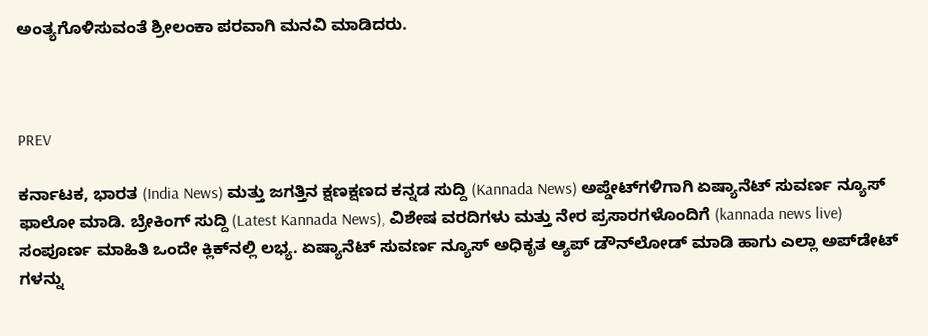ಅಂತ್ಯಗೊಳಿಸುವಂತೆ ಶ್ರೀಲಂಕಾ ಪರವಾಗಿ ಮನವಿ ಮಾಡಿದರು.



PREV

ಕರ್ನಾಟಕ, ಭಾರತ (India News) ಮತ್ತು ಜಗತ್ತಿನ ಕ್ಷಣಕ್ಷಣದ ಕನ್ನಡ ಸುದ್ದಿ (Kannada News) ಅಪ್ಡೇಟ್‌ಗಳಿಗಾಗಿ ಏಷ್ಯಾನೆಟ್ ಸುವರ್ಣ ನ್ಯೂಸ್‌ ಫಾಲೋ ಮಾಡಿ. ಬ್ರೇಕಿಂಗ್ ಸುದ್ದಿ (Latest Kannada News), ವಿಶೇಷ ವರದಿಗಳು ಮತ್ತು ನೇರ ಪ್ರಸಾರಗಳೊಂದಿಗೆ (kannada news live) ಸಂಪೂರ್ಣ ಮಾಹಿತಿ ಒಂದೇ ಕ್ಲಿಕ್‌ನಲ್ಲಿ ಲಭ್ಯ. ಏಷ್ಯಾನೆಟ್ ಸುವರ್ಣ ನ್ಯೂಸ್ ಅಧಿಕೃತ ಆ್ಯಪ್ ಡೌನ್‌ಲೋಡ್ ಮಾಡಿ ಹಾಗು ಎಲ್ಲಾ ಅಪ್‌ಡೇಟ್ ಗಳನ್ನು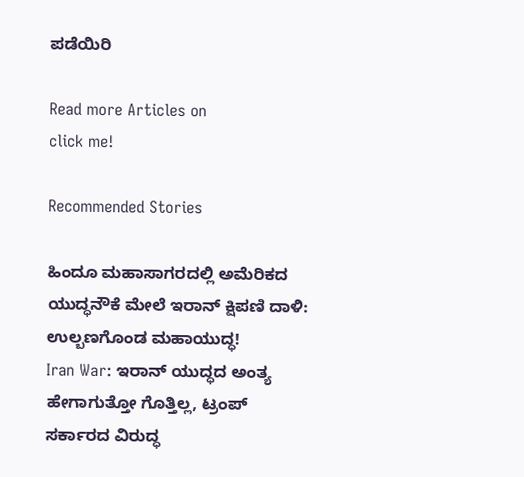ಪಡೆಯಿರಿ

Read more Articles on
click me!

Recommended Stories

ಹಿಂದೂ ಮಹಾಸಾಗರದಲ್ಲಿ ಅಮೆರಿಕದ ಯುದ್ಧನೌಕೆ ಮೇಲೆ ಇರಾನ್ ಕ್ಷಿಪಣಿ ದಾಳಿ: ಉಲ್ಬಣಗೊಂಡ ಮಹಾಯುದ್ಧ!
Iran War: ಇರಾನ್ ಯುದ್ಧದ ಅಂತ್ಯ ಹೇಗಾಗುತ್ತೋ ಗೊತ್ತಿಲ್ಲ, ಟ್ರಂಪ್ ಸರ್ಕಾರದ ವಿರುದ್ಧ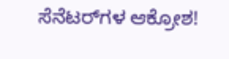ಸೆನೆಟರ್‌ಗಳ ಆಕ್ರೋಶ!